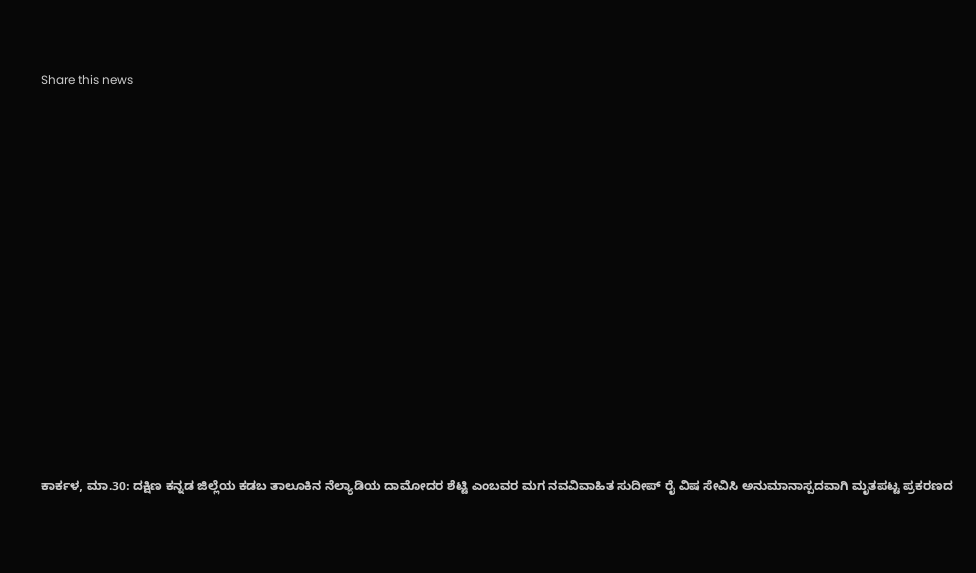Share this news















ಕಾರ್ಕಳ, ಮಾ.30: ದಕ್ಷಿಣ ಕನ್ನಡ ಜಿಲ್ಲೆಯ ಕಡಬ ತಾಲೂಕಿನ ನೆಲ್ಯಾಡಿಯ ದಾಮೋದರ ಶೆಟ್ಟಿ ಎಂಬವರ ಮಗ ನವವಿವಾಹಿತ ಸುದೀಪ್ ರೈ ವಿಷ ಸೇವಿಸಿ ಅನುಮಾನಾಸ್ಪದವಾಗಿ ಮೃತಪಟ್ಟ ಪ್ರಕರಣದ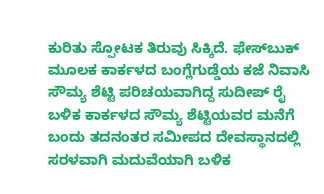ಕುರಿತು ಸ್ಪೋಟಕ ತಿರುವು ಸಿಕ್ಕಿದೆ. ಫೇಸ್‌ಬುಕ್ ಮೂಲಕ ಕಾರ್ಕಳದ ಬಂಗ್ಲೆಗುಡ್ಡೆಯ ಕಜೆ ನಿವಾಸಿ ಸೌಮ್ಯ ಶೆಟ್ಟಿ ಪರಿಚಯವಾಗಿದ್ದ ಸುದೀಪ್ ರೈ ಬಳಿಕ ಕಾರ್ಕಳದ ಸೌಮ್ಯ ಶೆಟ್ಟಿಯವರ ಮನೆಗೆ ಬಂದು ತದನಂತರ ಸಮೀಪದ ದೇವಸ್ಥಾನದಲ್ಲಿ ಸರಳವಾಗಿ ಮದುವೆಯಾಗಿ ಬಳಿಕ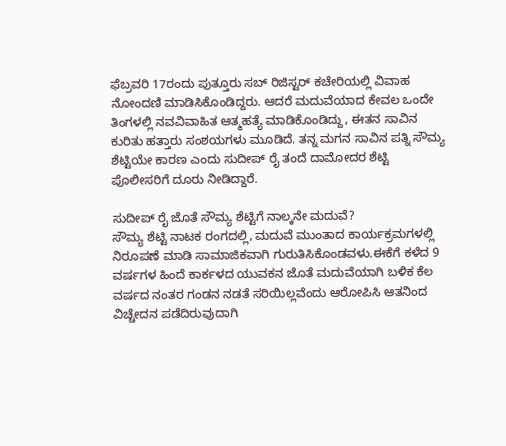ಫೆಬ್ರವರಿ 17ರಂದು ಪುತ್ತೂರು ಸಬ್ ರಿಜಿಸ್ಟರ್ ಕಚೇರಿಯಲ್ಲಿ ವಿವಾಹ ನೋಂದಣಿ ಮಾಡಿಸಿಕೊಂಡಿದ್ದರು. ಆದರೆ ಮದುವೆಯಾದ ಕೇವಲ ಒಂದೇ ತಿಂಗಳಲ್ಲಿ ನವವಿವಾಹಿತ ಆತ್ಮಹತ್ಯೆ ಮಾಡಿಕೊಂಡಿದ್ದು, ಈತನ ಸಾವಿನ ಕುರಿತು ಹತ್ತಾರು ಸಂಶಯಗಳು ಮೂಡಿದೆ. ತನ್ನ ಮಗನ ಸಾವಿನ ಪತ್ನಿ ಸೌಮ್ಯ ಶೆಟ್ಟಿಯೇ ಕಾರಣ ಎಂದು ಸುದೀಪ್ ರೈ ತಂದೆ ದಾಮೋದರ ಶೆಟ್ಟಿ ಪೊಲೀಸರಿಗೆ ದೂರು ನೀಡಿದ್ದಾರೆ.

ಸುದೀಪ್ ರೈ ಜೊತೆ ಸೌಮ್ಯ ಶೆಟ್ಟಿಗೆ ನಾಲ್ಕನೇ ಮದುವೆ?
ಸೌಮ್ಯ ಶೆಟ್ಟಿ ನಾಟಕ ರಂಗದಲ್ಲಿ, ಮದುವೆ ಮುಂತಾದ ಕಾರ್ಯಕ್ರಮಗಳಲ್ಲಿ ನಿರೂಪಣೆ ಮಾಡಿ ಸಾಮಾಜಿಕವಾಗಿ ಗುರುತಿಸಿಕೊಂಡವಳು.ಈಕೆಗೆ ಕಳೆದ 9 ವರ್ಷಗಳ ಹಿಂದೆ ಕಾರ್ಕಳದ ಯುವಕನ ಜೊತೆ ಮದುವೆಯಾಗಿ ಬಳಿಕ ಕೆಲ ವರ್ಷದ ನಂತರ ಗಂಡನ ನಡತೆ ಸರಿಯಿಲ್ಲವೆಂದು ಆರೋಪಿಸಿ ಆತನಿಂದ ವಿಚ್ಚೇದನ ಪಡೆದಿರುವುದಾಗಿ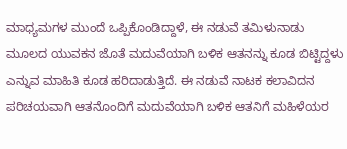ಮಾಧ್ಯಮಗಳ ಮುಂದೆ ಒಪ್ಪಿಕೊಂಡಿದ್ದಾಳೆ, ಈ ನಡುವೆ ತಮಿಳುನಾಡು ಮೂಲದ ಯುವಕನ ಜೊತೆ ಮದುವೆಯಾಗಿ ಬಳಿಕ ಆತನನ್ನು ಕೂಡ ಬಿಟ್ಟಿದ್ದಳು ಎನ್ನುವ ಮಾಹಿತಿ ಕೂಡ ಹರಿದಾಡುತ್ತಿದೆ. ಈ ನಡುವೆ ನಾಟಕ ಕಲಾವಿದನ ಪರಿಚಯವಾಗಿ ಆತನೊಂದಿಗೆ ಮದುವೆಯಾಗಿ ಬಳಿಕ ಆತನಿಗೆ ಮಹಿಳೆಯರ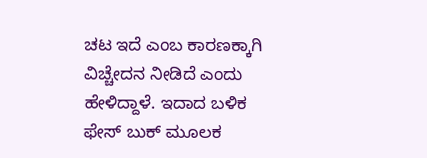ಚಟ ಇದೆ ಎಂಬ ಕಾರಣಕ್ಕಾಗಿ ವಿಚ್ಚೇದನ ನೀಡಿದೆ ಎಂದು ಹೇಳಿದ್ದಾಳೆ. ಇದಾದ ಬಳಿಕ ಫೇಸ್ ಬುಕ್ ಮೂಲಕ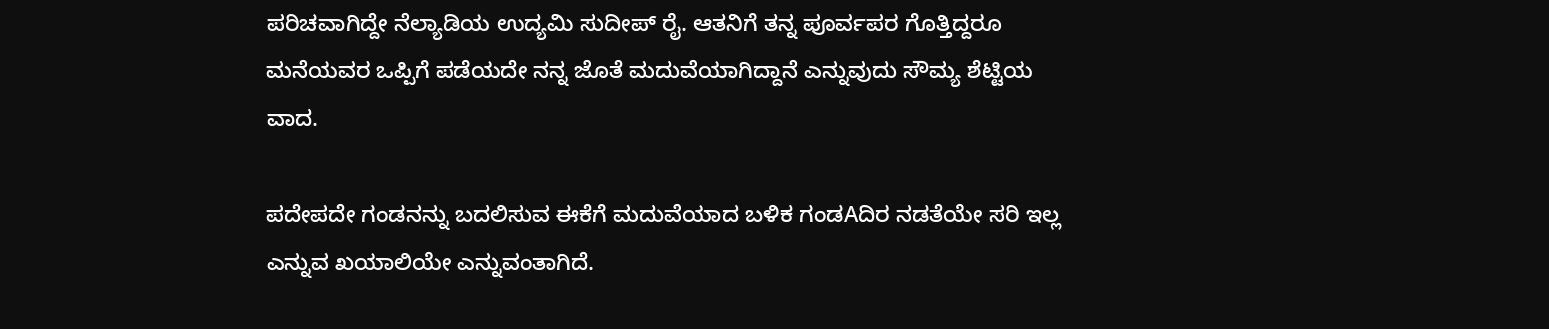ಪರಿಚವಾಗಿದ್ದೇ ನೆಲ್ಯಾಡಿಯ ಉದ್ಯಮಿ ಸುದೀಪ್ ರೈ. ಆತನಿಗೆ ತನ್ನ ಪೂರ್ವಪರ ಗೊತ್ತಿದ್ದರೂ ಮನೆಯವರ ಒಪ್ಪಿಗೆ ಪಡೆಯದೇ ನನ್ನ ಜೊತೆ ಮದುವೆಯಾಗಿದ್ದಾನೆ ಎನ್ನುವುದು ಸೌಮ್ಯ ಶೆಟ್ಟಿಯ ವಾದ.

ಪದೇಪದೇ ಗಂಡನನ್ನು ಬದಲಿಸುವ ಈಕೆಗೆ ಮದುವೆಯಾದ ಬಳಿಕ ಗಂಡAದಿರ ನಡತೆಯೇ ಸರಿ ಇಲ್ಲ ಎನ್ನುವ ಖಯಾಲಿಯೇ ಎನ್ನುವಂತಾಗಿದೆ.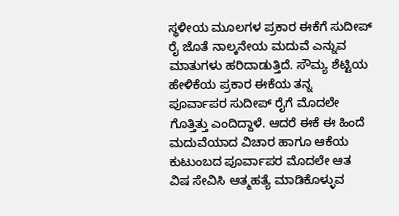ಸ್ಥಳೀಯ ಮೂಲಗಳ ಪ್ರಕಾರ ಈಕೆಗೆ ಸುದೀಪ್ ರೈ ಜೊತೆ ನಾಲ್ಕನೇಯ ಮದುವೆ ಎನ್ನುವ ಮಾತುಗಳು ಹರಿದಾಡುತ್ತಿದೆ. ಸೌಮ್ಯ ಶೆಟ್ಟಿಯ ಹೇಳಿಕೆಯ ಪ್ರಕಾರ ಈಕೆಯ ತನ್ನ ಪೂರ್ವಾಪರ ಸುದೀಪ್ ರೈಗೆ ಮೊದಲೇ ಗೊತ್ತಿತ್ತು ಎಂದಿದ್ದಾಳೆ. ಆದರೆ ಈಕೆ ಈ ಹಿಂದೆ ಮದುವೆಯಾದ ವಿಚಾರ ಹಾಗೂ ಆಕೆಯ ಕುಟುಂಬದ ಪೂರ್ವಾಪರ ಮೊದಲೇ ಆತ ವಿಷ ಸೇವಿಸಿ ಆತ್ಮಹತ್ಯೆ ಮಾಡಿಕೊಳ್ಳುವ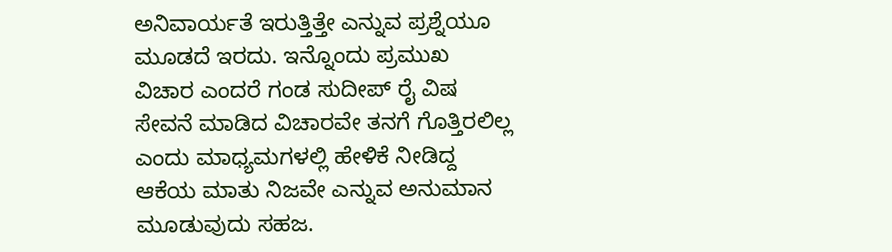ಅನಿವಾರ್ಯತೆ ಇರುತ್ತಿತ್ತೇ ಎನ್ನುವ ಪ್ರಶ್ನೆಯೂ ಮೂಡದೆ ಇರದು. ಇನ್ನೊಂದು ಪ್ರಮುಖ ವಿಚಾರ ಎಂದರೆ ಗಂಡ ಸುದೀಪ್ ರೈ ವಿಷ ಸೇವನೆ ಮಾಡಿದ ವಿಚಾರವೇ ತನಗೆ ಗೊತ್ತಿರಲಿಲ್ಲ ಎಂದು ಮಾಧ್ಯಮಗಳಲ್ಲಿ ಹೇಳಿಕೆ ನೀಡಿದ್ದ ಆಕೆಯ ಮಾತು ನಿಜವೇ ಎನ್ನುವ ಅನುಮಾನ ಮೂಡುವುದು ಸಹಜ.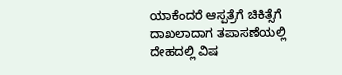ಯಾಕೆಂದರೆ ಆಸ್ಪತ್ರೆಗೆ ಚಿಕಿತ್ಸೆಗೆ ದಾಖಲಾದಾಗ ತಪಾಸಣೆಯಲ್ಲಿ ದೇಹದಲ್ಲಿ ವಿಷ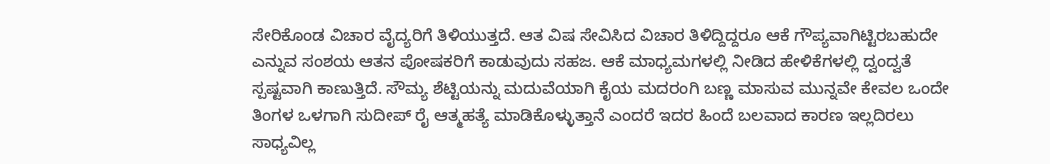ಸೇರಿಕೊಂಡ ವಿಚಾರ ವೈದ್ಯರಿಗೆ ತಿಳಿಯುತ್ತದೆ. ಆತ ವಿಷ ಸೇವಿಸಿದ ವಿಚಾರ ತಿಳಿದ್ದಿದ್ದರೂ ಆಕೆ ಗೌಪ್ಯವಾಗಿಟ್ಟಿರಬಹುದೇ ಎನ್ನುವ ಸಂಶಯ ಆತನ ಪೋಷಕರಿಗೆ ಕಾಡುವುದು ಸಹಜ. ಆಕೆ ಮಾಧ್ಯಮಗಳಲ್ಲಿ ನೀಡಿದ ಹೇಳಿಕೆಗಳಲ್ಲಿ ದ್ವಂದ್ವತೆ ಸ್ಪಷ್ಟವಾಗಿ ಕಾಣುತ್ತಿದೆ. ಸೌಮ್ಯ ಶೆಟ್ಟಿಯನ್ನು ಮದುವೆಯಾಗಿ ಕೈಯ ಮದರಂಗಿ ಬಣ್ಣ ಮಾಸುವ ಮುನ್ನವೇ ಕೇವಲ ಒಂದೇ ತಿಂಗಳ ಒಳಗಾಗಿ ಸುದೀಪ್ ರೈ ಆತ್ಮಹತ್ಯೆ ಮಾಡಿಕೊಳ್ಳುತ್ತಾನೆ ಎಂದರೆ ಇದರ ಹಿಂದೆ ಬಲವಾದ ಕಾರಣ ಇಲ್ಲದಿರಲು ಸಾಧ್ಯವಿಲ್ಲ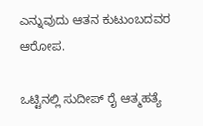ಎನ್ನುವುದು ಆತನ ಕುಟುಂಬದವರ ಆರೋಪ.

ಒಟ್ಟಿನಲ್ಲಿ ಸುದೀಪ್ ರೈ ಆತ್ಮಹತ್ಯೆ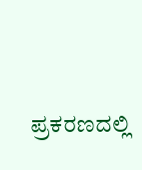ಪ್ರಕರಣದಲ್ಲಿ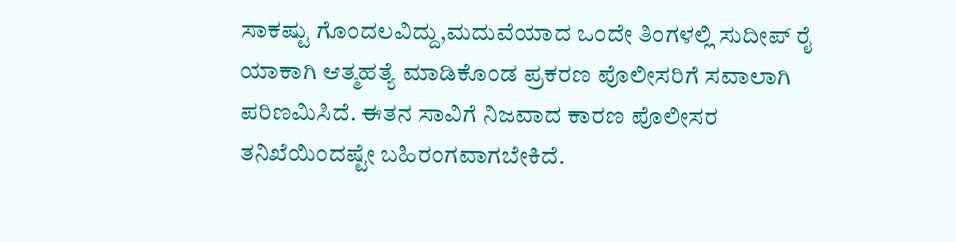ಸಾಕಷ್ಟು ಗೊಂದಲವಿದ್ದು,ಮದುವೆಯಾದ ಒಂದೇ ತಿಂಗಳಲ್ಲಿ ಸುದೀಪ್ ರೈ ಯಾಕಾಗಿ ಆತ್ಮಹತ್ಯೆ ಮಾಡಿಕೊಂಡ ಪ್ರಕರಣ ಪೊಲೀಸರಿಗೆ ಸವಾಲಾಗಿ ಪರಿಣಮಿಸಿದೆ. ಈತನ ಸಾವಿಗೆ ನಿಜವಾದ ಕಾರಣ ಪೊಲೀಸರ ತನಿಖೆಯಿಂದಷ್ಟೇ ಬಹಿರಂಗವಾಗಬೇಕಿದೆ.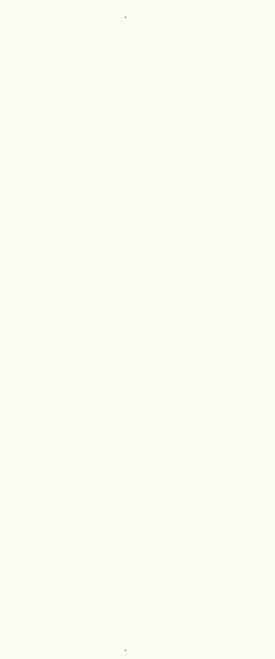.











































.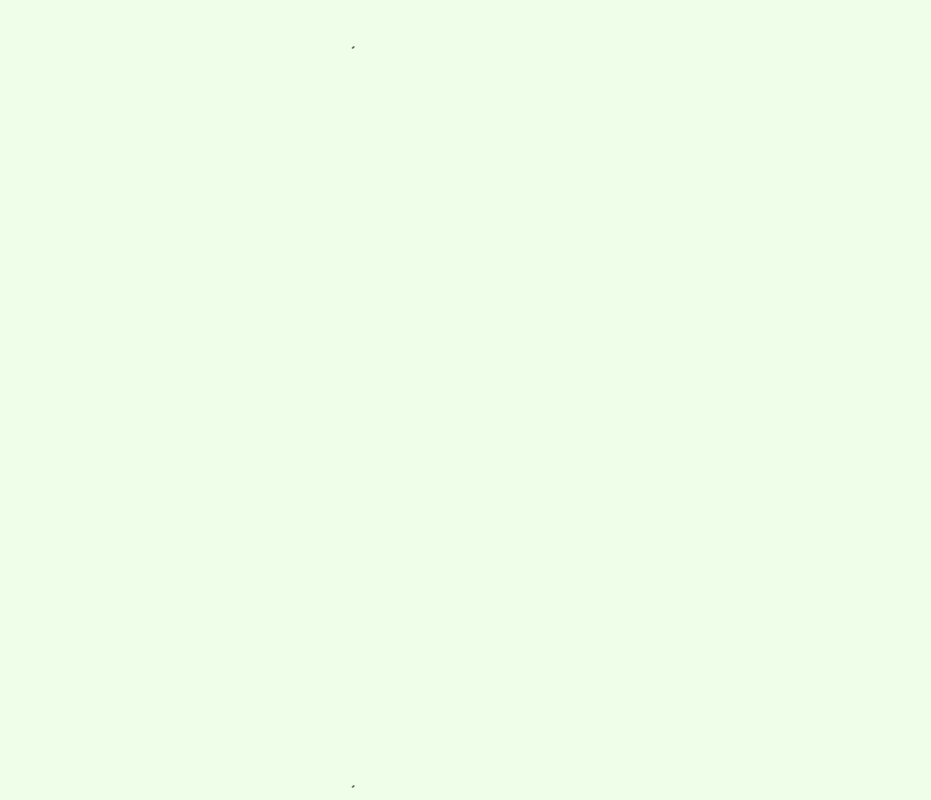.











































.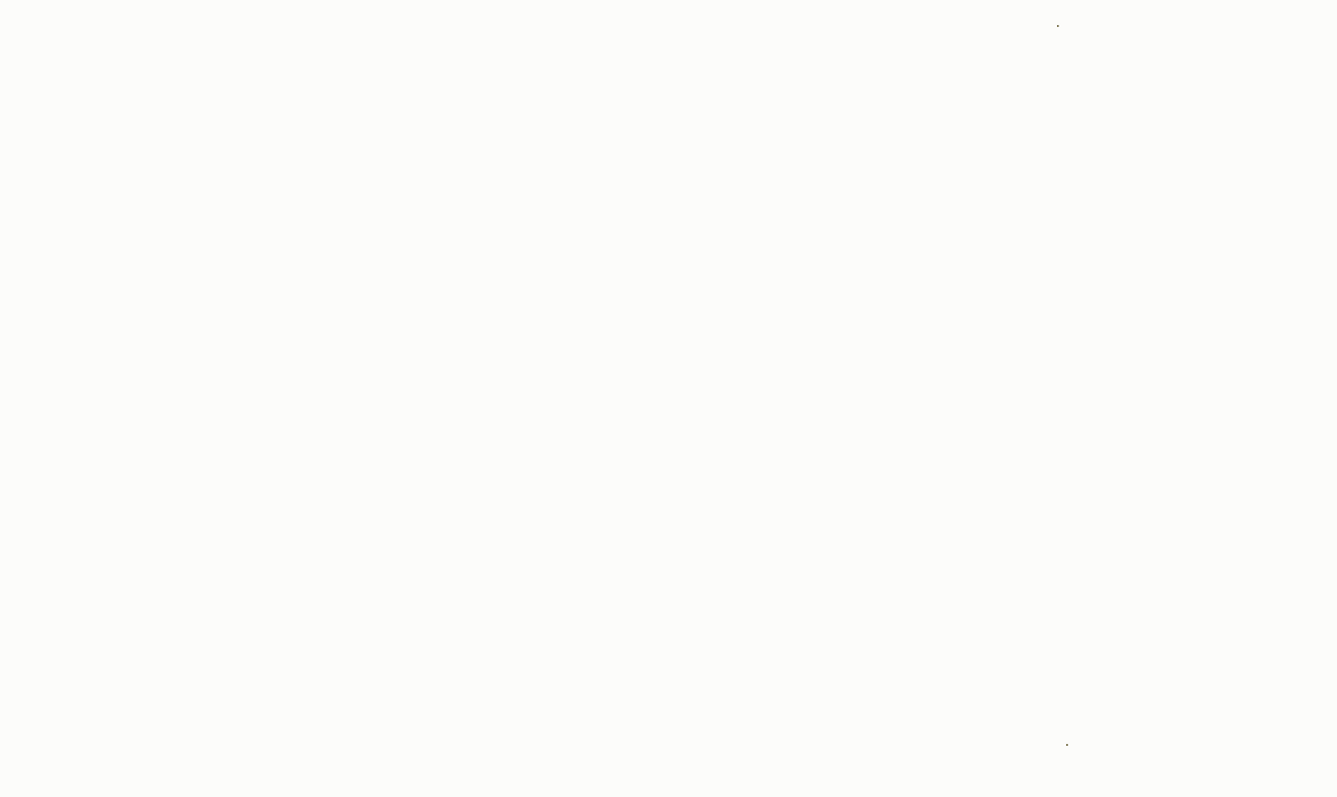.

















































.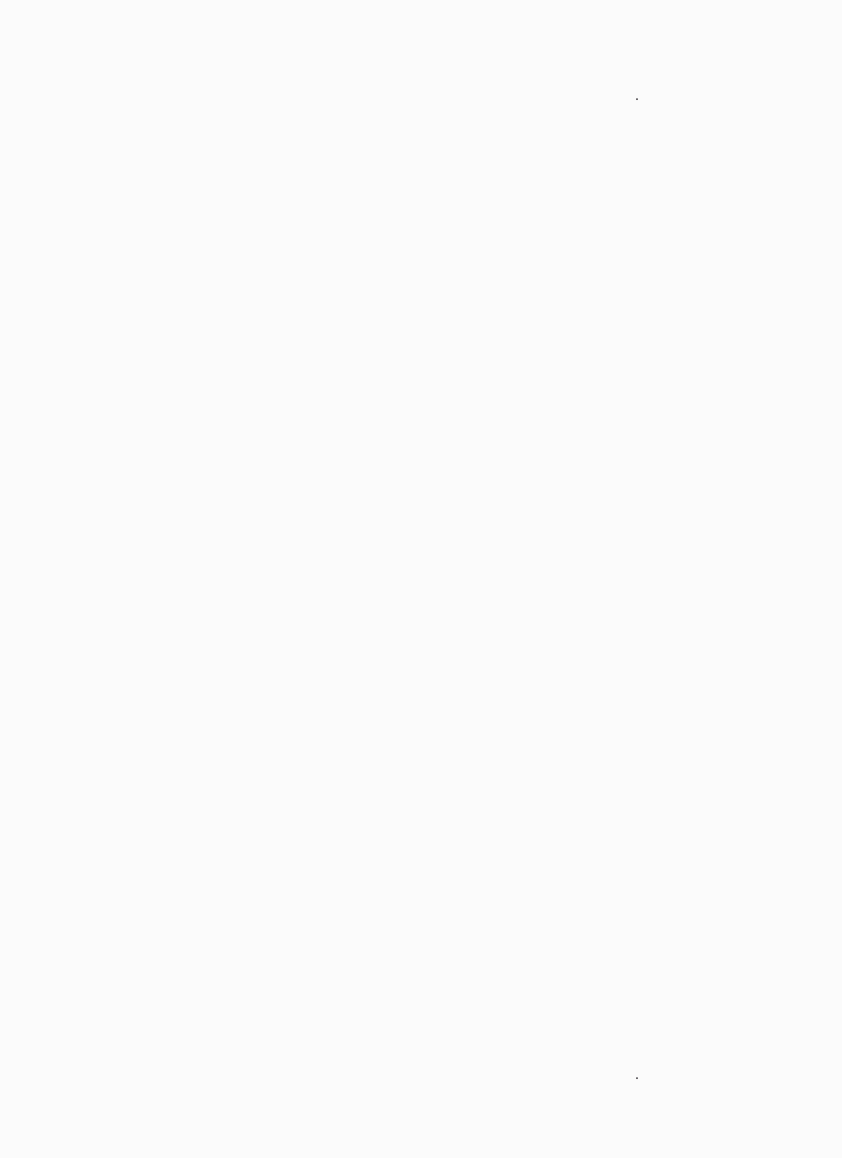.



































































.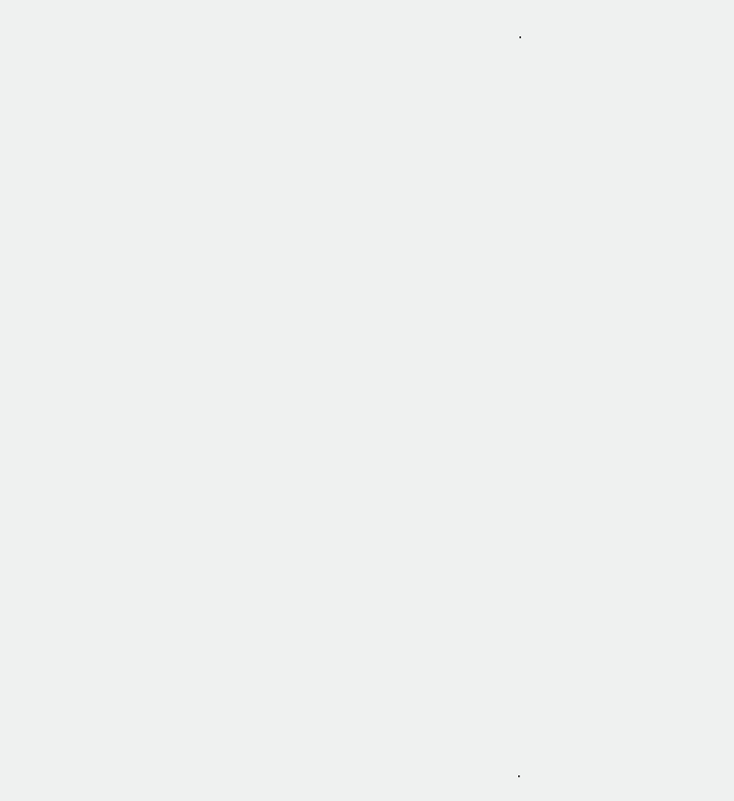.











































.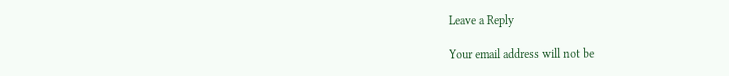Leave a Reply

Your email address will not be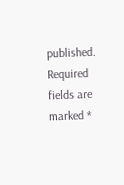published. Required fields are marked *